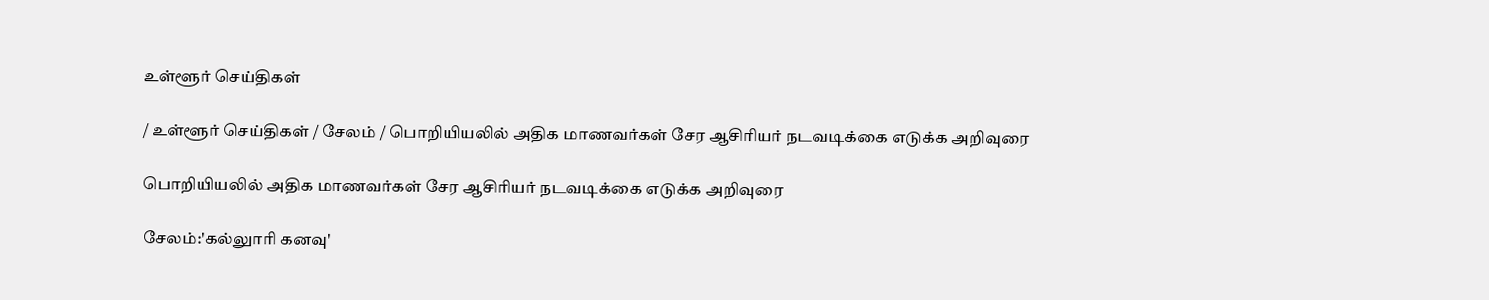உள்ளூர் செய்திகள்

/ உள்ளூர் செய்திகள் / சேலம் / பொறியியலில் அதிக மாணவர்கள் சேர ஆசிரியர் நடவடிக்கை எடுக்க அறிவுரை

பொறியியலில் அதிக மாணவர்கள் சேர ஆசிரியர் நடவடிக்கை எடுக்க அறிவுரை

சேலம்:'கல்லுாரி கனவு'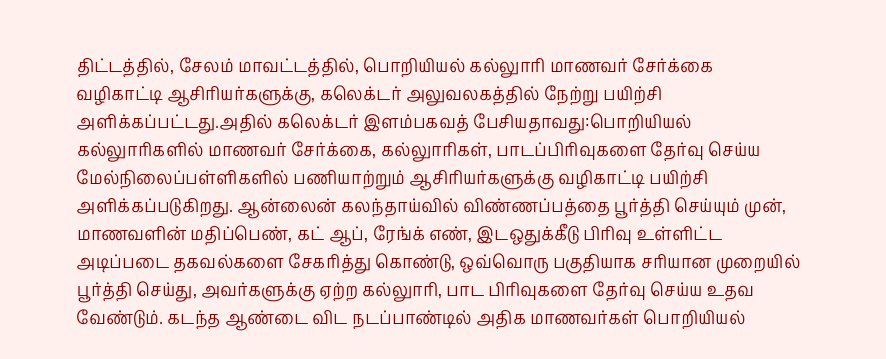திட்டத்தில், சேலம் மாவட்டத்தில், பொறியியல் கல்லுாரி மாணவர் சேர்க்கை வழிகாட்டி ஆசிரியர்களுக்கு, கலெக்டர் அலுவலகத்தில் நேற்று பயிற்சி அளிக்கப்பட்டது.அதில் கலெக்டர் இளம்பகவத் பேசியதாவது:பொறியியல் கல்லுாரிகளில் மாணவர் சேர்க்கை, கல்லுாரிகள், பாடப்பிரிவுகளை தேர்வு செய்ய மேல்நிலைப்பள்ளிகளில் பணியாற்றும் ஆசிரியர்களுக்கு வழிகாட்டி பயிற்சி அளிக்கப்படுகிறது. ஆன்லைன் கலந்தாய்வில் விண்ணப்பத்தை பூர்த்தி செய்யும் முன், மாணவளின் மதிப்பெண், கட் ஆப், ரேங்க் எண், இடஒதுக்கீடு பிரிவு உள்ளிட்ட அடிப்படை தகவல்களை சேகரித்து கொண்டு, ஒவ்வொரு பகுதியாக சரியான முறையில் பூர்த்தி செய்து, அவர்களுக்கு ஏற்ற கல்லுாரி, பாட பிரிவுகளை தேர்வு செய்ய உதவ வேண்டும். கடந்த ஆண்டை விட நடப்பாண்டில் அதிக மாணவர்கள் பொறியியல்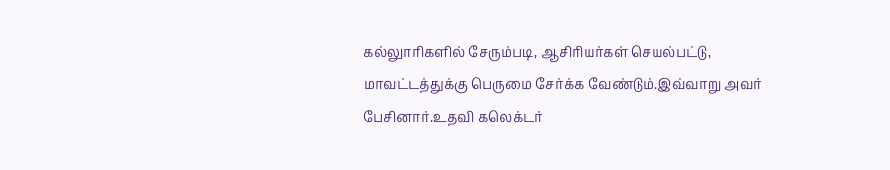கல்லுாரிகளில் சேரும்படி, ஆசிரியர்கள் செயல்பட்டு, மாவட்டத்துக்கு பெருமை சேர்க்க வேண்டும்.இவ்வாறு அவர் பேசினார்.உதவி கலெக்டர்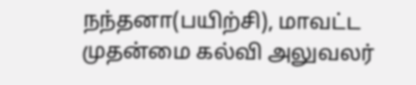நந்தனா(பயிற்சி), மாவட்ட முதன்மை கல்வி அலுவலர்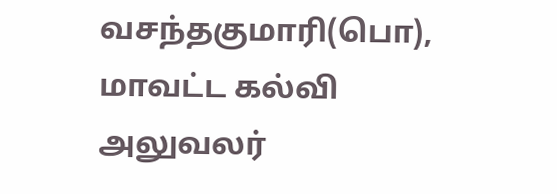வசந்தகுமாரி(பொ), மாவட்ட கல்வி அலுவலர்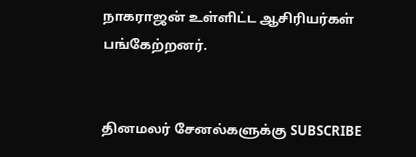நாகராஜன் உள்ளிட்ட ஆசிரியர்கள் பங்கேற்றனர்.


தினமலர் சேனல்களுக்கு SUBSCRIBE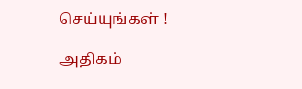செய்யுங்கள் !

அதிகம்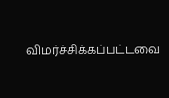விமர்ச்சிக்கப்பட்டவை